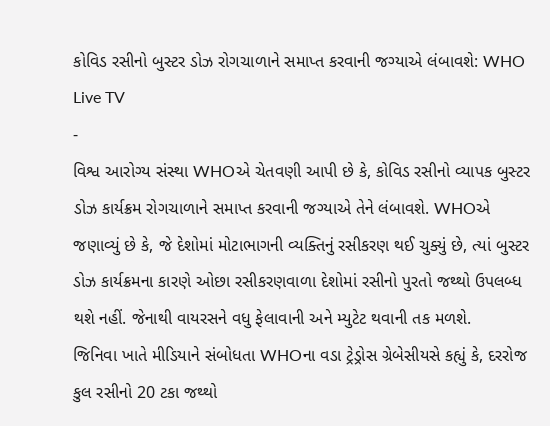કોવિડ રસીનો બુસ્ટર ડોઝ રોગચાળાને સમાપ્ત કરવાની જગ્યાએ લંબાવશે: WHO
Live TV
-
વિશ્વ આરોગ્ય સંસ્થા WHOએ ચેતવણી આપી છે કે, કોવિડ રસીનો વ્યાપક બુસ્ટર ડોઝ કાર્યક્રમ રોગચાળાને સમાપ્ત કરવાની જગ્યાએ તેને લંબાવશે. WHOએ જણાવ્યું છે કે, જે દેશોમાં મોટાભાગની વ્યક્તિનું રસીકરણ થઈ ચુક્યું છે, ત્યાં બુસ્ટર ડોઝ કાર્યક્રમના કારણે ઓછા રસીકરણવાળા દેશોમાં રસીનો પુરતો જથ્થો ઉપલબ્ધ થશે નહીં. જેનાથી વાયરસને વધુ ફેલાવાની અને મ્યુટેટ થવાની તક મળશે.
જિનિવા ખાતે મીડિયાને સંબોધતા WHOના વડા ટ્રેડ્રોસ ગ્રેબેસીયસે કહ્યું કે, દરરોજ કુલ રસીનો 20 ટકા જથ્થો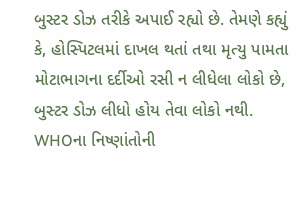બુસ્ટર ડોઝ તરીકે અપાઈ રહ્યો છે. તેમણે કહ્યું કે, હોસ્પિટલમાં દાખલ થતાં તથા મૃત્યુ પામતા મોટાભાગના દર્દીઓ રસી ન લીધેલા લોકો છે, બુસ્ટર ડોઝ લીધો હોય તેવા લોકો નથી. WHOના નિષ્ણાંતોની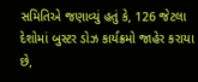સમિતિએ જણાવ્યું હતું કે, 126 જેટલા દેશોમાં બુસ્ટર ડોઝ કાર્યક્રમો જાહેર કરાયા છે,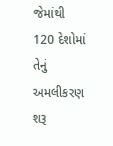જેમાંથી 120 દેશોમાં તેનું અમલીકરણ શરૂ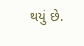થયું છે.